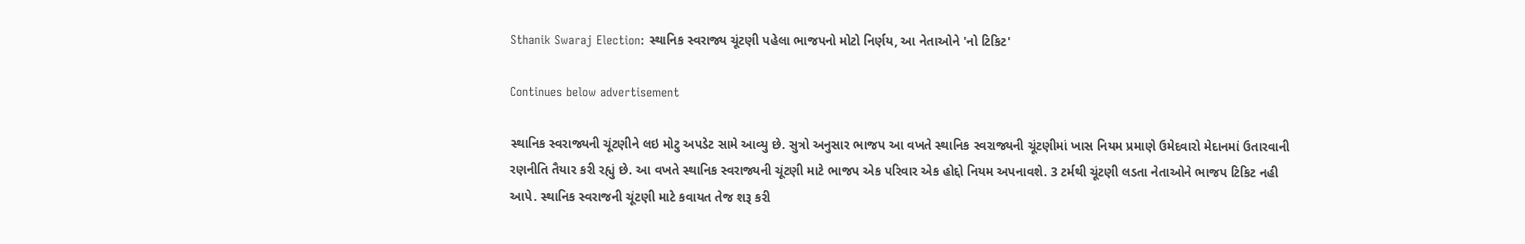Sthanik Swaraj Election: સ્થાનિક સ્વરાજ્ય ચૂંટણી પહેલા ભાજપનો મોટો નિર્ણય, આ નેતાઓને 'નો ટિકિટ'

Continues below advertisement

સ્થાનિક સ્વરાજ્યની ચૂંટણીને લઇ મોટુ અપડેટ સામે આવ્યુ છે. સુત્રો અનુસાર ભાજપ આ વખતે સ્થાનિક સ્વરાજ્યની ચૂંટણીમાં ખાસ નિયમ પ્રમાણે ઉમેદવારો મેદાનમાં ઉતારવાની રણનીતિ તૈયાર કરી રહ્યું છે. આ વખતે સ્થાનિક સ્વરાજ્યની ચૂંટણી માટે ભાજપ એક પરિવાર એક હોદ્દો નિયમ અપનાવશે. 3 ટર્મથી ચૂંટણી લડતા નેતાઓને ભાજપ ટિકિટ નહી આપે. સ્થાનિક સ્વરાજની ચૂંટણી માટે કવાયત તેજ શરૂ કરી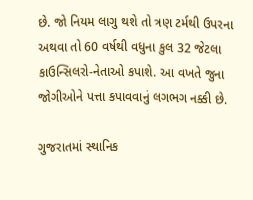છે. જો નિયમ લાગુ થશે તો ત્રણ ટર્મથી ઉપરના અથવા તો 60 વર્ષથી વધુના કુલ 32 જેટલા કાઉન્સિલરો-નેતાઓ કપાશે. આ વખતે જુના જોગીઓને પત્તા કપાવવાનું લગભગ નક્કી છે.

ગુજરાતમાં સ્થાનિક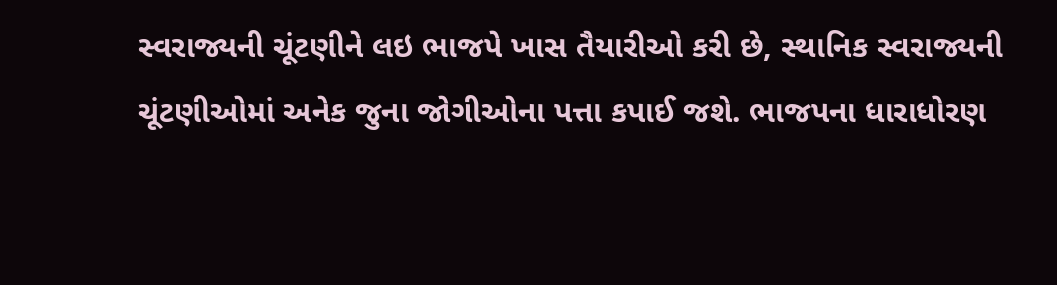સ્વરાજ્યની ચૂંટણીને લઇ ભાજપે ખાસ તૈયારીઓ કરી છે, સ્થાનિક સ્વરાજ્યની ચૂંટણીઓમાં અનેક જુના જોગીઓના પત્તા કપાઈ જશે. ભાજપના ધારાધોરણ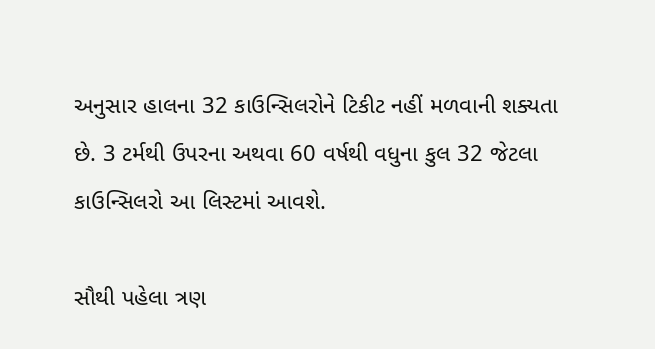અનુસાર હાલના 32 કાઉન્સિલરોને ટિકીટ નહીં મળવાની શક્યતા છે. 3 ટર્મથી ઉપરના અથવા 60 વર્ષથી વધુના કુલ 32 જેટલા કાઉન્સિલરો આ લિસ્ટમાં આવશે.

સૌથી પહેલા ત્રણ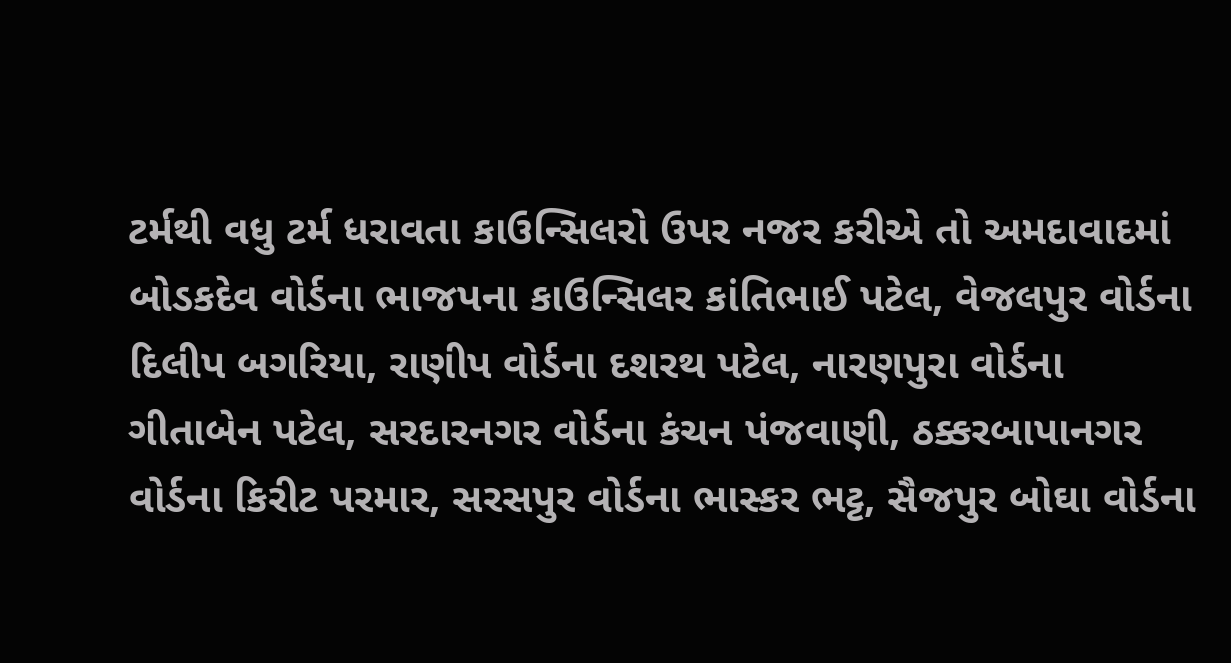ટર્મથી વધુ ટર્મ ધરાવતા કાઉન્સિલરો ઉપર નજર કરીએ તો અમદાવાદમાં બોડકદેવ વોર્ડના ભાજપના કાઉન્સિલર કાંતિભાઈ પટેલ, વેજલપુર વોર્ડના દિલીપ બગરિયા, રાણીપ વોર્ડના દશરથ પટેલ, નારણપુરા વોર્ડના ગીતાબેન પટેલ, સરદારનગર વોર્ડના કંચન પંજવાણી, ઠક્કરબાપાનગર વોર્ડના કિરીટ પરમાર, સરસપુર વોર્ડના ભાસ્કર ભટ્ટ, સૈજપુર બોઘા વોર્ડના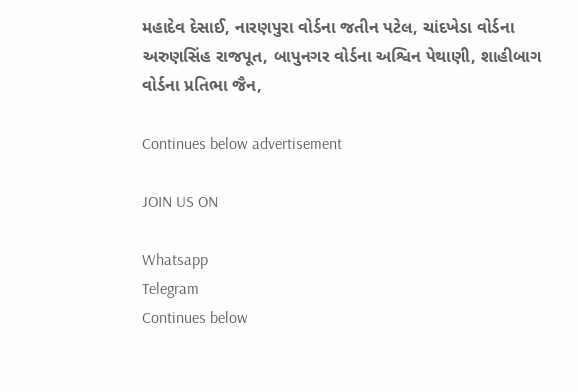મહાદેવ દેસાઈ, નારણપુરા વોર્ડના જતીન પટેલ, ચાંદખેડા વોર્ડના અરુણસિંહ રાજપૂત, બાપુનગર વોર્ડના અશ્વિન પેથાણી, શાહીબાગ વોર્ડના પ્રતિભા જૈન,

Continues below advertisement

JOIN US ON

Whatsapp
Telegram
Continues below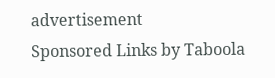advertisement
Sponsored Links by Taboola